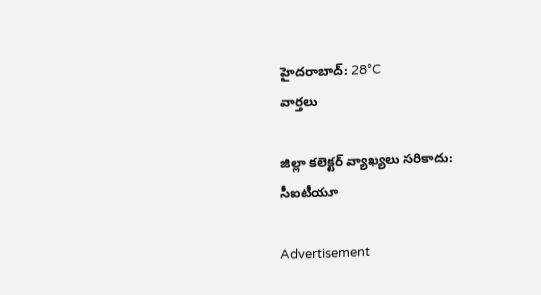హైదరాబాద్: 28°C
వార్తలు

జిల్లా కలెక్టర్ వ్యాఖ్యలు సరికాదు: సీఐటీయూ

Advertisement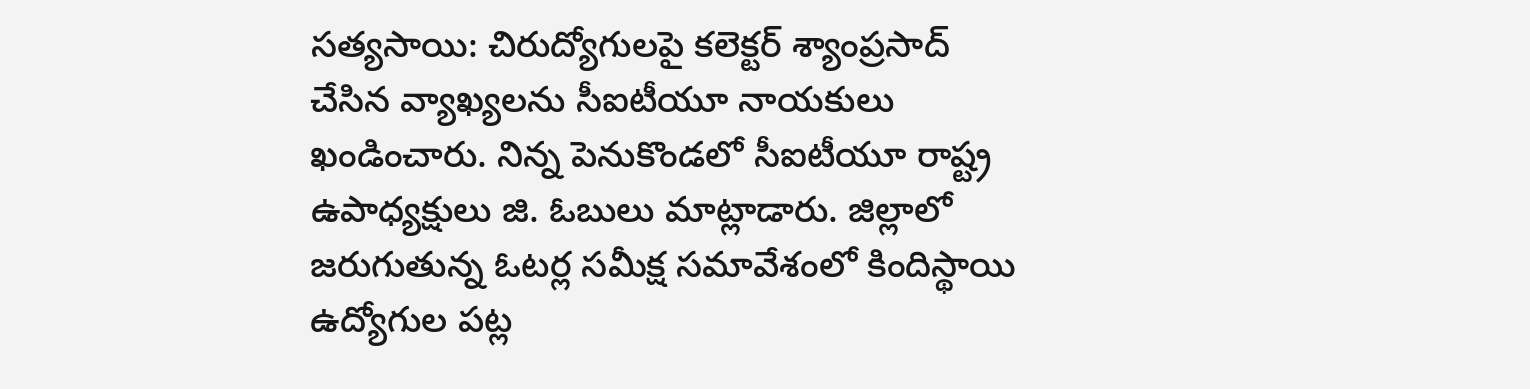సత్యసాయి: చిరుద్యోగులపై కలెక్టర్ శ్యాంప్రసాద్ చేసిన వ్యాఖ్యలను సీఐటీయూ నాయకులు ఖండించారు. నిన్న పెనుకొండలో సీఐటీయూ రాష్ట్ర ఉపాధ్యక్షులు జి. ఓబులు మాట్లాడారు. జిల్లాలో జరుగుతున్న ఓటర్ల సమీక్ష సమావేశంలో కిందిస్థాయి ఉద్యోగుల పట్ల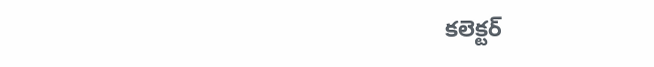కలెక్టర్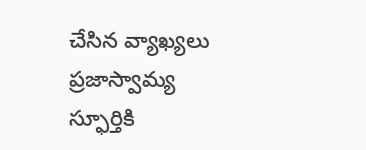చేసిన వ్యాఖ్యలు ప్రజాస్వామ్య స్ఫూర్తికి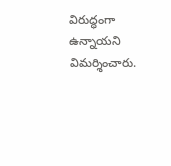విరుద్ధంగా ఉన్నాయని విమర్శించారు.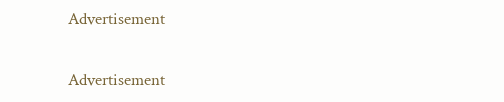Advertisement

Advertisement